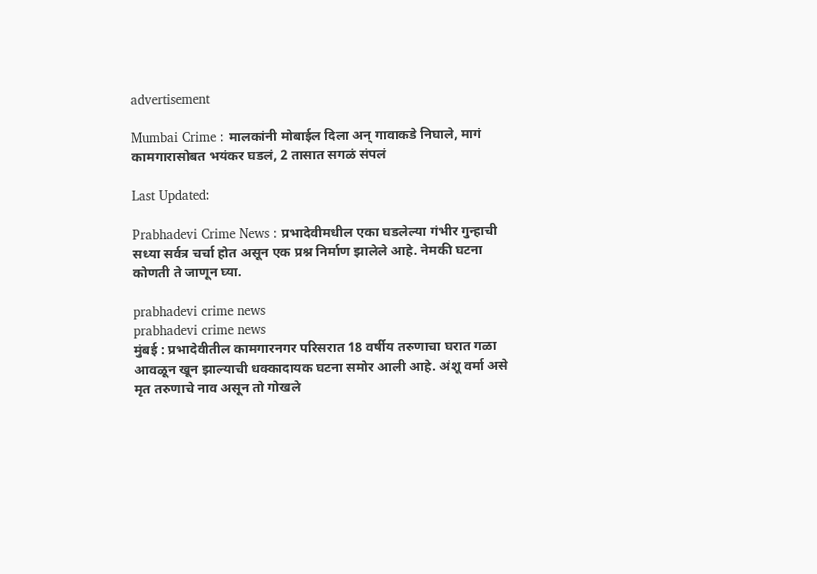advertisement

Mumbai Crime : मालकांनी मोबाईल दिला अन् गावाकडे निघाले, मागं कामगारासोबत भयंकर घडलं, 2 तासात सगळं संपलं

Last Updated:

Prabhadevi Crime News : प्रभादेवीमधील एका घडलेल्या गंभीर गुन्हाची सध्या सर्वत्र चर्चा होत असून एक प्रश्न निर्माण झालेले आहे. नेमकी घटना कोणती ते जाणून घ्या.

prabhadevi crime news
prabhadevi crime news
मुंबई : प्रभादेवीतील कामगारनगर परिसरात 18 वर्षीय तरुणाचा घरात गळा आवळून खून झाल्याची धक्कादायक घटना समोर आली आहे. अंशू वर्मा असे मृत तरुणाचे नाव असून तो गोखले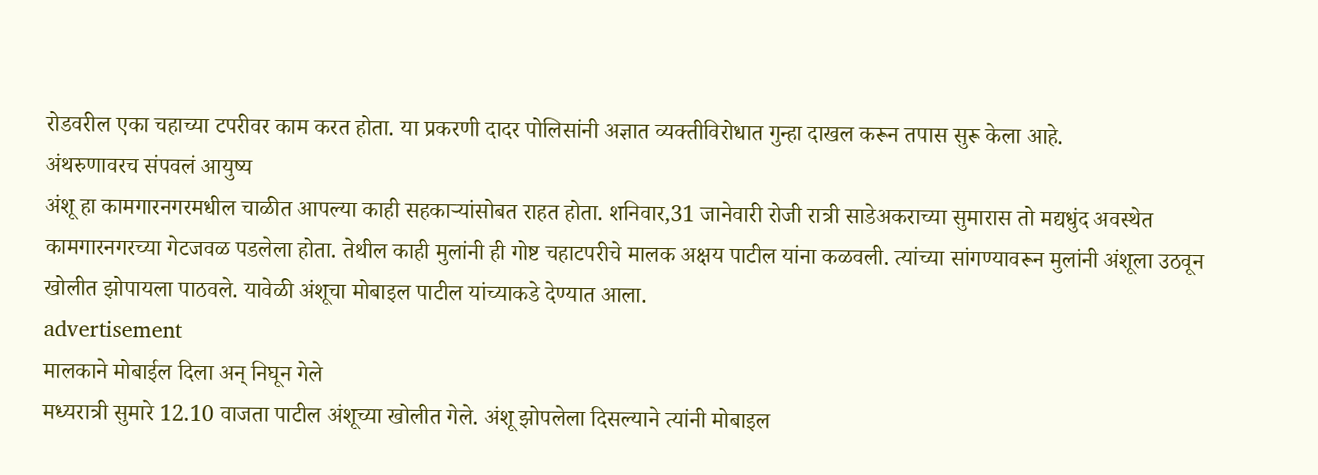रोडवरील एका चहाच्या टपरीवर काम करत होता. या प्रकरणी दादर पोलिसांनी अज्ञात व्यक्तीविरोधात गुन्हा दाखल करून तपास सुरू केला आहे.
अंथरुणावरच संपवलं आयुष्य
अंशू हा कामगारनगरमधील चाळीत आपल्या काही सहकाऱ्यांसोबत राहत होता. शनिवार,31 जानेवारी रोजी रात्री साडेअकराच्या सुमारास तो मद्यधुंद अवस्थेत कामगारनगरच्या गेटजवळ पडलेला होता. तेथील काही मुलांनी ही गोष्ट चहाटपरीचे मालक अक्षय पाटील यांना कळवली. त्यांच्या सांगण्यावरून मुलांनी अंशूला उठवून खोलीत झोपायला पाठवले. यावेळी अंशूचा मोबाइल पाटील यांच्याकडे देण्यात आला.
advertisement
मालकाने मोबाईल दिला अन् निघून गेले
मध्यरात्री सुमारे 12.10 वाजता पाटील अंशूच्या खोलीत गेले. अंशू झोपलेला दिसल्याने त्यांनी मोबाइल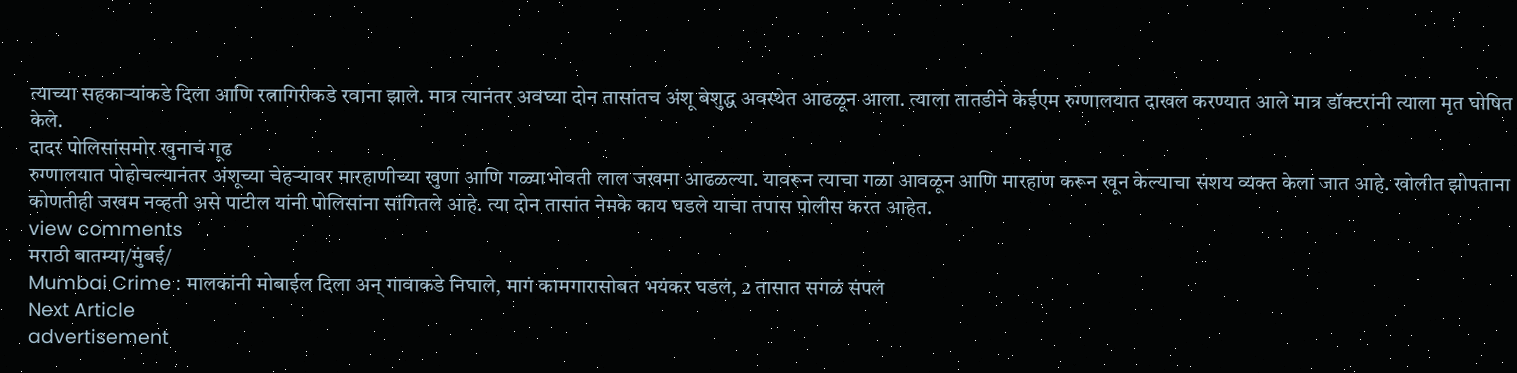त्याच्या सहकाऱ्यांकडे दिला आणि रत्नागिरीकडे रवाना झाले. मात्र त्यानंतर अवघ्या दोन तासांतच अंशू बेशुद्ध अवस्थेत आढळून आला. त्याला तातडीने केईएम रुग्णालयात दाखल करण्यात आले मात्र डॉक्टरांनी त्याला मृत घोषित केले.
दादर पोलिसांसमोर खुनाचं गूढ
रुग्णालयात पोहोचल्यानंतर अंशूच्या चेहऱ्यावर मारहाणीच्या खुणा आणि गळ्याभोवती लाल जखमा आढळल्या. यावरून त्याचा गळा आवळून आणि मारहाण करून खून केल्याचा संशय व्यक्त केला जात आहे. खोलीत झोपताना कोणतीही जखम नव्हती असे पाटील यांनी पोलिसांना सांगितले आहे. त्या दोन तासांत नेमके काय घडले याचा तपास पोलीस करत आहेत.
view comments
मराठी बातम्या/मुंबई/
Mumbai Crime : मालकांनी मोबाईल दिला अन् गावाकडे निघाले, मागं कामगारासोबत भयंकर घडलं, 2 तासात सगळं संपलं
Next Article
advertisement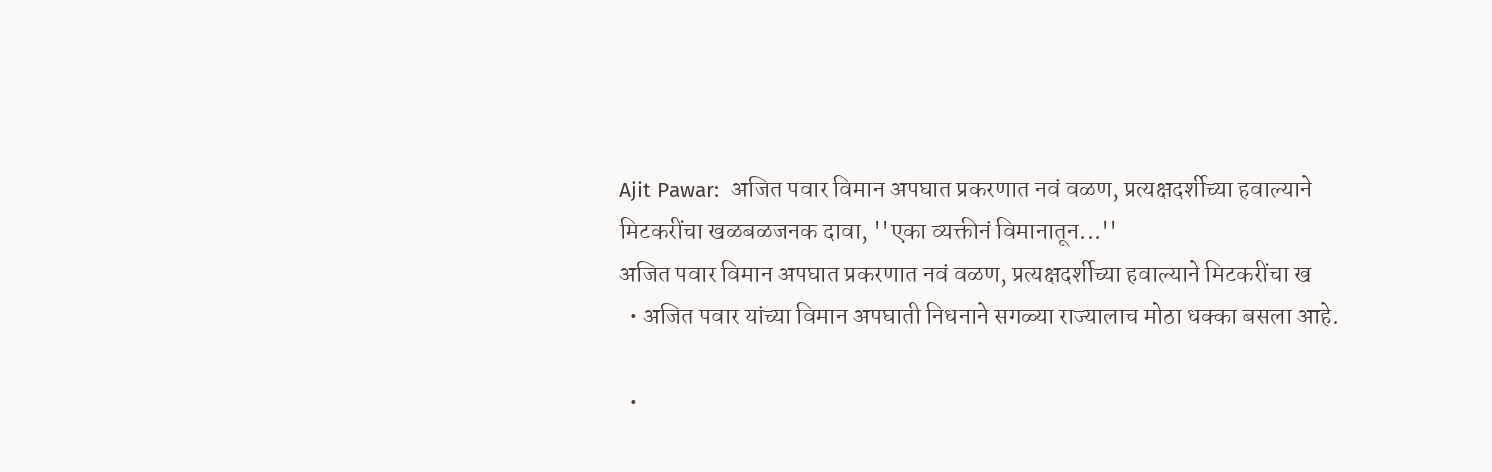Ajit Pawar:  अजित पवार विमान अपघात प्रकरणात नवं वळण, प्रत्यक्षदर्शीच्या हवाल्याने मिटकरींचा खळबळजनक दावा, ''एका व्यक्तीनं विमानातून...''
अजित पवार विमान अपघात प्रकरणात नवं वळण, प्रत्यक्षदर्शीच्या हवाल्याने मिटकरींचा ख
  • अजित पवार यांच्या विमान अपघाती निधनाने सगळ्या राज्यालाच मोठा धक्का बसला आहे.

  •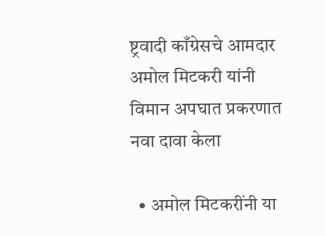ष्ट्रवादी काँग्रेसचे आमदार अमोल मिटकरी यांनी विमान अपघात प्रकरणात नवा दावा केला

  • अमोल मिटकरींनी या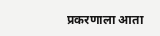प्रकरणाला आता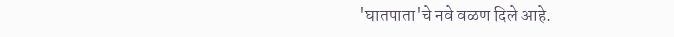'घातपाता'चे नवे वळण दिले आहे.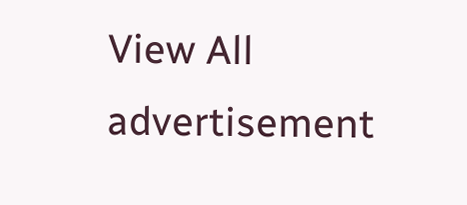View All
advertisement